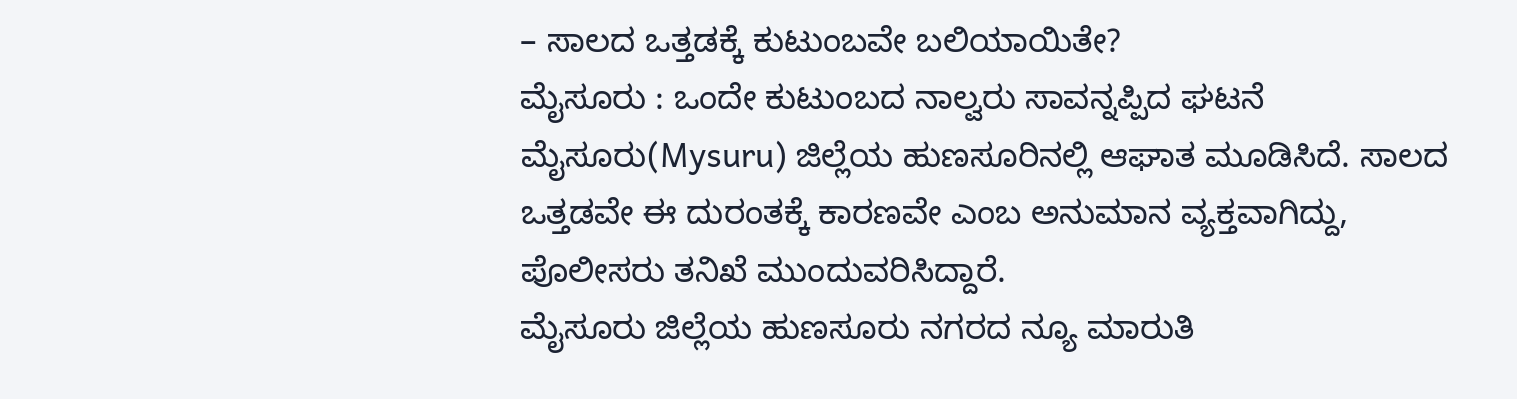– ಸಾಲದ ಒತ್ತಡಕ್ಕೆ ಕುಟುಂಬವೇ ಬಲಿಯಾಯಿತೇ?
ಮೈಸೂರು : ಒಂದೇ ಕುಟುಂಬದ ನಾಲ್ವರು ಸಾವನ್ನಪ್ಪಿದ ಘಟನೆ ಮೈಸೂರು(Mysuru) ಜಿಲ್ಲೆಯ ಹುಣಸೂರಿನಲ್ಲಿ ಆಘಾತ ಮೂಡಿಸಿದೆ. ಸಾಲದ ಒತ್ತಡವೇ ಈ ದುರಂತಕ್ಕೆ ಕಾರಣವೇ ಎಂಬ ಅನುಮಾನ ವ್ಯಕ್ತವಾಗಿದ್ದು, ಪೊಲೀಸರು ತನಿಖೆ ಮುಂದುವರಿಸಿದ್ದಾರೆ.
ಮೈಸೂರು ಜಿಲ್ಲೆಯ ಹುಣಸೂರು ನಗರದ ನ್ಯೂ ಮಾರುತಿ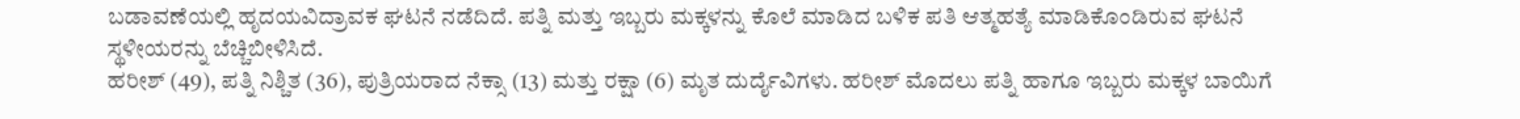ಬಡಾವಣೆಯಲ್ಲಿ ಹೃದಯವಿದ್ರಾವಕ ಘಟನೆ ನಡೆದಿದೆ. ಪತ್ನಿ ಮತ್ತು ಇಬ್ಬರು ಮಕ್ಕಳನ್ನು ಕೊಲೆ ಮಾಡಿದ ಬಳಿಕ ಪತಿ ಆತ್ಮಹತ್ಯೆ ಮಾಡಿಕೊಂಡಿರುವ ಘಟನೆ ಸ್ಥಳೀಯರನ್ನು ಬೆಚ್ಚಿಬೀಳಿಸಿದೆ.
ಹರೀಶ್ (49), ಪತ್ನಿ ನಿಶ್ಚಿತ (36), ಪುತ್ರಿಯರಾದ ನೆಕ್ಸಾ (13) ಮತ್ತು ರಕ್ಷಾ (6) ಮೃತ ದುರ್ದೈವಿಗಳು. ಹರೀಶ್ ಮೊದಲು ಪತ್ನಿ ಹಾಗೂ ಇಬ್ಬರು ಮಕ್ಕಳ ಬಾಯಿಗೆ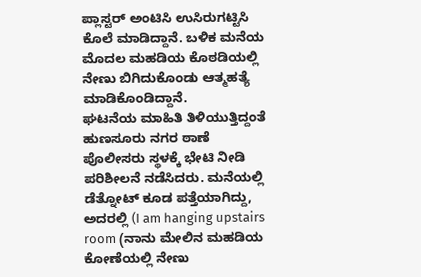ಪ್ಲಾಸ್ಟರ್ ಅಂಟಿಸಿ ಉಸಿರುಗಟ್ಟಿಸಿ ಕೊಲೆ ಮಾಡಿದ್ದಾನೆ. ಬಳಿಕ ಮನೆಯ ಮೊದಲ ಮಹಡಿಯ ಕೊಠಡಿಯಲ್ಲಿ ನೇಣು ಬಿಗಿದುಕೊಂಡು ಆತ್ಮಹತ್ಯೆ ಮಾಡಿಕೊಂಡಿದ್ದಾನೆ.
ಘಟನೆಯ ಮಾಹಿತಿ ತಿಳಿಯುತ್ತಿದ್ದಂತೆ ಹುಣಸೂರು ನಗರ ಠಾಣೆ ಪೊಲೀಸರು ಸ್ಥಳಕ್ಕೆ ಭೇಟಿ ನೀಡಿ ಪರಿಶೀಲನೆ ನಡೆಸಿದರು. ಮನೆಯಲ್ಲಿ ಡೆತ್ನೋಟ್ ಕೂಡ ಪತ್ತೆಯಾಗಿದ್ದು, ಅದರಲ್ಲಿ (I am hanging upstairs room (ನಾನು ಮೇಲಿನ ಮಹಡಿಯ ಕೋಣೆಯಲ್ಲಿ ನೇಣು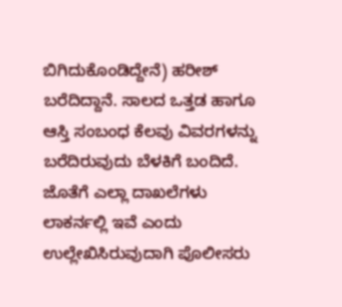ಬಿಗಿದುಕೊಂಡಿದ್ದೇನೆ) ಹರೀಶ್ ಬರೆದಿದ್ದಾನೆ. ಸಾಲದ ಒತ್ತಡ ಹಾಗೂ ಆಸ್ತಿ ಸಂಬಂಧ ಕೆಲವು ವಿವರಗಳನ್ನು ಬರೆದಿರುವುದು ಬೆಳಕಿಗೆ ಬಂದಿದೆ. ಜೊತೆಗೆ ಎಲ್ಲಾ ದಾಖಲೆಗಳು ಲಾಕರ್ನಲ್ಲಿ ಇವೆ ಎಂದು ಉಲ್ಲೇಖಿಸಿರುವುದಾಗಿ ಪೊಲೀಸರು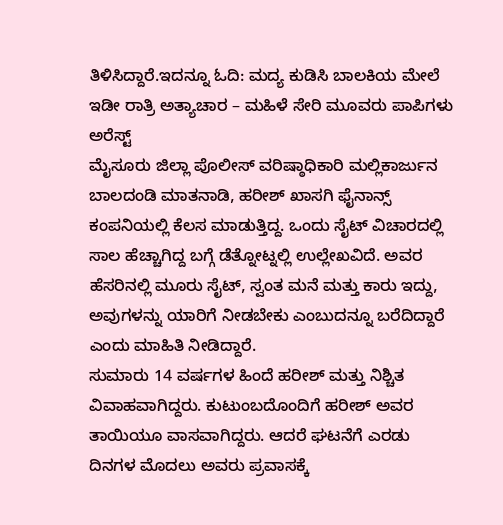ತಿಳಿಸಿದ್ದಾರೆ.ಇದನ್ನೂ ಓದಿ: ಮದ್ಯ ಕುಡಿಸಿ ಬಾಲಕಿಯ ಮೇಲೆ ಇಡೀ ರಾತ್ರಿ ಅತ್ಯಾಚಾರ – ಮಹಿಳೆ ಸೇರಿ ಮೂವರು ಪಾಪಿಗಳು ಅರೆಸ್ಟ್
ಮೈಸೂರು ಜಿಲ್ಲಾ ಪೊಲೀಸ್ ವರಿಷ್ಠಾಧಿಕಾರಿ ಮಲ್ಲಿಕಾರ್ಜುನ ಬಾಲದಂಡಿ ಮಾತನಾಡಿ, ಹರೀಶ್ ಖಾಸಗಿ ಫೈನಾನ್ಸ್ ಕಂಪನಿಯಲ್ಲಿ ಕೆಲಸ ಮಾಡುತ್ತಿದ್ದ. ಒಂದು ಸೈಟ್ ವಿಚಾರದಲ್ಲಿ ಸಾಲ ಹೆಚ್ಚಾಗಿದ್ದ ಬಗ್ಗೆ ಡೆತ್ನೋಟ್ನಲ್ಲಿ ಉಲ್ಲೇಖವಿದೆ. ಅವರ ಹೆಸರಿನಲ್ಲಿ ಮೂರು ಸೈಟ್, ಸ್ವಂತ ಮನೆ ಮತ್ತು ಕಾರು ಇದ್ದು, ಅವುಗಳನ್ನು ಯಾರಿಗೆ ನೀಡಬೇಕು ಎಂಬುದನ್ನೂ ಬರೆದಿದ್ದಾರೆ ಎಂದು ಮಾಹಿತಿ ನೀಡಿದ್ದಾರೆ.
ಸುಮಾರು 14 ವರ್ಷಗಳ ಹಿಂದೆ ಹರೀಶ್ ಮತ್ತು ನಿಶ್ಚಿತ ವಿವಾಹವಾಗಿದ್ದರು. ಕುಟುಂಬದೊಂದಿಗೆ ಹರೀಶ್ ಅವರ ತಾಯಿಯೂ ವಾಸವಾಗಿದ್ದರು. ಆದರೆ ಘಟನೆಗೆ ಎರಡು ದಿನಗಳ ಮೊದಲು ಅವರು ಪ್ರವಾಸಕ್ಕೆ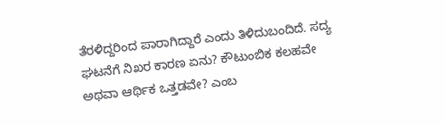ತೆರಳಿದ್ದರಿಂದ ಪಾರಾಗಿದ್ದಾರೆ ಎಂದು ತಿಳಿದುಬಂದಿದೆ. ಸದ್ಯ ಘಟನೆಗೆ ನಿಖರ ಕಾರಣ ಏನು? ಕೌಟುಂಬಿಕ ಕಲಹವೇ ಅಥವಾ ಆರ್ಥಿಕ ಒತ್ತಡವೇ? ಎಂಬ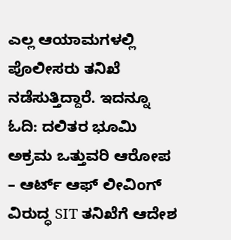ಎಲ್ಲ ಆಯಾಮಗಳಲ್ಲಿ ಪೊಲೀಸರು ತನಿಖೆ ನಡೆಸುತ್ತಿದ್ದಾರೆ. ಇದನ್ನೂ ಓದಿ: ದಲಿತರ ಭೂಮಿ ಅಕ್ರಮ ಒತ್ತುವರಿ ಆರೋಪ – ಆರ್ಟ್ ಆಫ್ ಲೀವಿಂಗ್ ವಿರುದ್ಧ SIT ತನಿಖೆಗೆ ಆದೇಶ